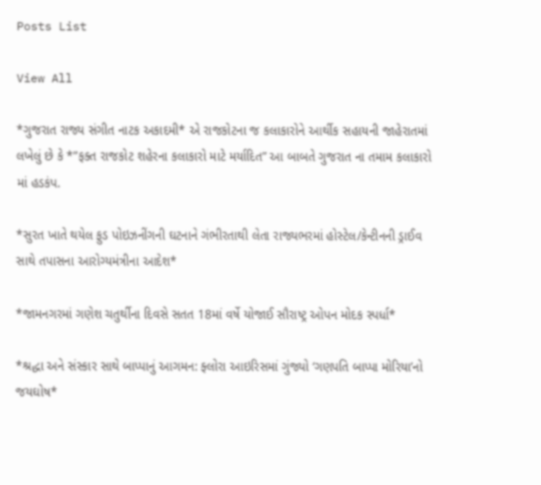Posts List

View All

*ગુજરાત રાજ્ય સંગીત નાટક અકાદમી* એ રાજકોટના જ કલાકારોને આર્થીક સહાયની જાહેરાતમાં લખેલું છે કે *”ફક્ત રાજકોટ શહેરના કલાકારો માટે મર્યાદિત” આ બાબતે ગુજરાત ના તમામ કલાકારો માં હડકંપ.

*સુરત ખાતે થયેલ ફુડ પોઇઝનીંગની ઘટનાને ગંભીરતાથી લેતા રાજ્યભરમાં હોસ્ટેલ/કેન્ટીનની ડ્રાઈવ સાથે તપાસના આરોગ્યમંત્રીના આદેશ*

*જામનગરમાં ગણેશ ચતુર્થીના દિવસે સતત 18માં વર્ષે યોજાઈ સૌરાષ્ટ્ર ઓપન મોદક સ્પર્ધા*

*શ્રદ્ધા અને સંસ્કાર સાથે બાપ્પાનું આગમન: ફ્લોરા આઇરિસમાં ગુંજ્યો ‘ગણપતિ બાપ્પા મોરિયા’નો જયઘોષ*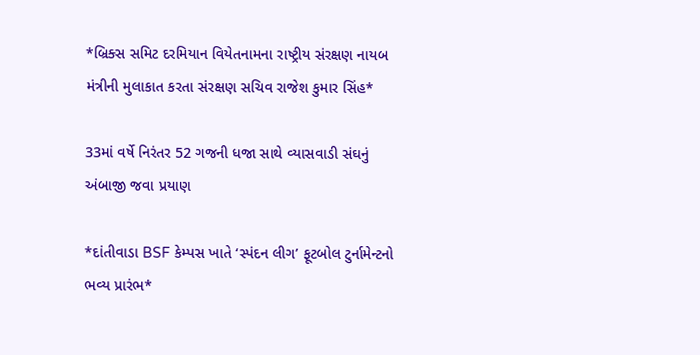*બ્રિક્સ સમિટ દરમિયાન વિયેતનામના રાષ્ટ્રીય સંરક્ષણ નાયબ મંત્રીની મુલાકાત કરતા સંરક્ષણ સચિવ રાજેશ કુમાર સિંહ*

33માં વર્ષે નિરંતર 52 ગજની ધજા સાથે વ્યાસવાડી સંઘનું અંબાજી જવા પ્રયાણ

*દાંતીવાડા BSF કેમ્પસ ખાતે ‘સ્પંદન લીગ’ ફૂટબોલ ટુર્નામેન્ટનો ભવ્ય પ્રારંભ*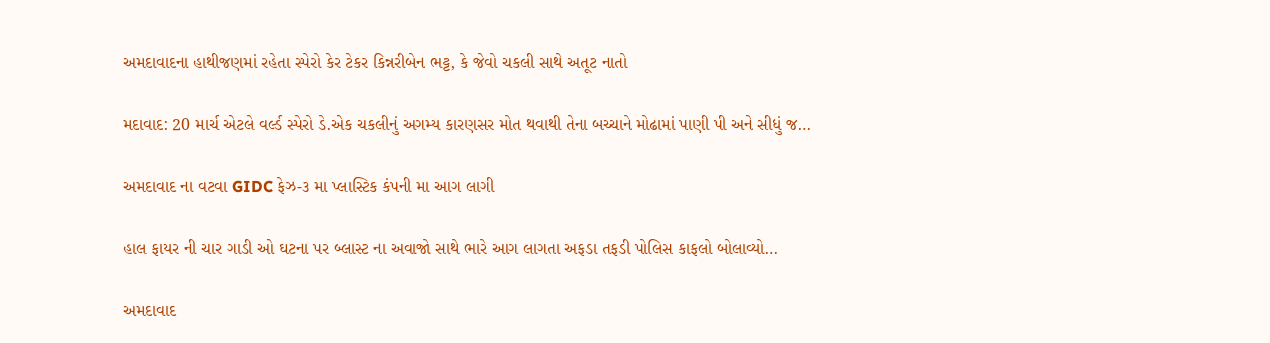અમદાવાદના હાથીજણમાં રહેતા સ્પેરો કેર ટેકર કિન્નરીબેન ભટ્ટ, કે જેવો ચકલી સાથે અતૂટ નાતો

મદાવાદ: 20 માર્ચ એટલે વર્લ્ડ સ્પેરો ડે.એક ચકલીનું અગમ્ય કારણસર મોત થવાથી તેના બચ્ચાને મોઢામાં પાણી પી અને સીધું જ…

અમદાવાદ ના વટવા GIDC ફેઝ-૩ મા પ્લાસ્ટિક કંપની મા આગ લાગી

હાલ ફાયર ની ચાર ગાડી ઓ ઘટના પર બ્લાસ્ટ ના અવાજો સાથે ભારે આગ લાગતા અફડા તફડી પોલિસ કાફલો બોલાવ્યો…

અમદાવાદ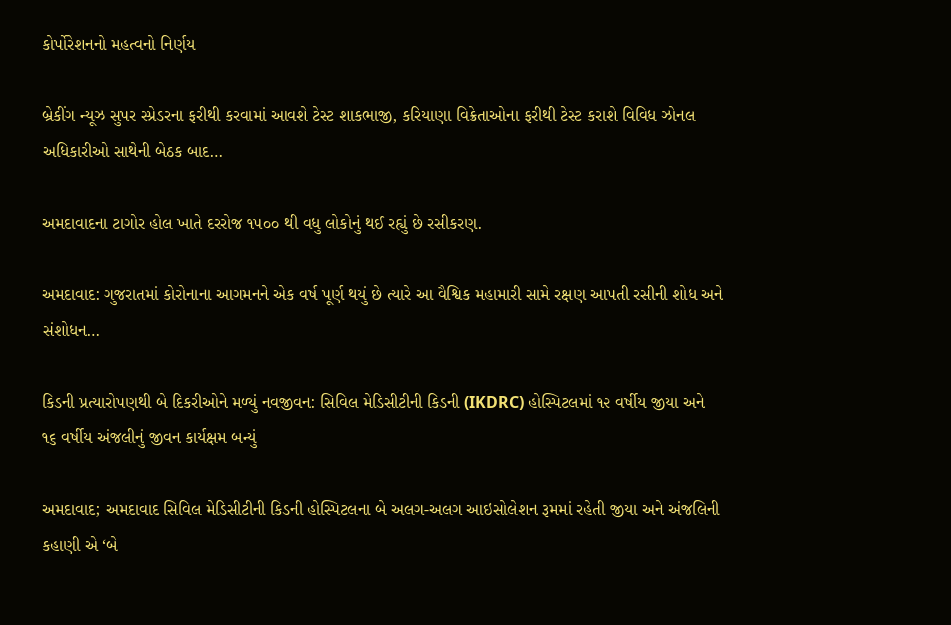કોર્પોરેશનનો મહત્વનો નિર્ણય

બ્રેકીંગ ન્યૂઝ સુપર સ્પ્રેડરના ફરીથી કરવામાં આવશે ટેસ્ટ શાકભાજી, કરિયાણા વિક્રેતાઓના ફરીથી ટેસ્ટ કરાશે વિવિધ ઝોનલ અધિકારીઓ સાથેની બેઠક બાદ…

અમદાવાદના ટાગોર હોલ ખાતે દરરોજ ૧૫૦૦ થી વધુ લોકોનું થઈ રહ્યું છે રસીકરણ.

અમદાવાદ: ગુજરાતમાં કોરોનાના આગમનને એક વર્ષ પૂર્ણ થયું છે ત્યારે આ વૈશ્વિક મહામારી સામે રક્ષણ આપતી રસીની શોધ અને સંશોધન…

કિડની પ્રત્યારોપણથી બે દિકરીઓને મળ્યું નવજીવન: સિવિલ મેડિસીટીની કિડની (IKDRC) હોસ્પિટલમાં ૧૨ વર્ષીય જીયા અને ૧૬ વર્ષીય અંજલીનું જીવન કાર્યક્ષમ બન્યું

અમદાવાદ; અમદાવાદ સિવિલ મેડિસીટીની કિડની હોસ્પિટલના બે અલગ-અલગ આઇસોલેશન રૂમમાં રહેતી જીયા અને અંજલિની કહાણી એ ‘બે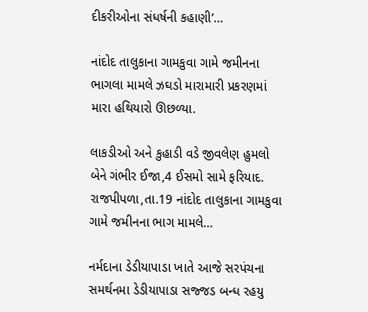દીકરીઓના સંધર્ષની કહાણી’…

નાંદોદ તાલુકાના ગામકુવા ગામે જમીનના ભાગલા મામલે ઝઘડો મારામારી પ્રકરણમાં મારા હથિયારો ઊછળ્યા.

લાકડીઓ અને કુહાડી વડે જીવલેણ હુમલો બેને ગંભીર ઈજા,4 ઈસમો સામે ફરિયાદ. રાજપીપળા,તા.19 નાંદોદ તાલુકાના ગામકુવા ગામે જમીનના ભાગ મામલે…

નર્મદાના ડેડીયાપાડા ખાતે આજે સરપંચના સમર્થનમા ડેડીયાપાડા સજ્જડ બન્ધ રહયુ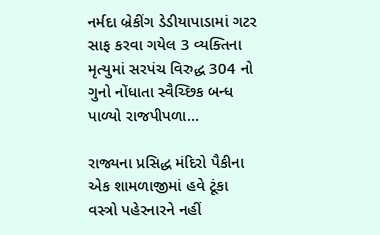નર્મદા બ્રેકીંગ ડેડીયાપાડામાં ગટર સાફ કરવા ગયેલ 3 વ્યક્તિના મૃત્યુમાં સરપંચ વિરુદ્ધ 304 નો ગુનો નોંધાતા સ્વૈચ્છિક બન્ધ પાળ્યો રાજપીપળા…

રાજ્યના પ્રસિદ્ધ મંદિરો પૈકીના એક શામળાજીમાં હવે ટૂંકા વસ્ત્રો પહેરનારને નહીં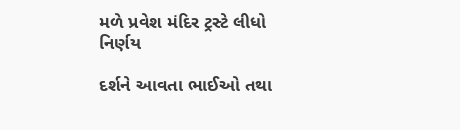મળે પ્રવેશ મંદિર ટ્રસ્ટે લીધો નિર્ણય

દર્શને આવતા ભાઈઓ તથા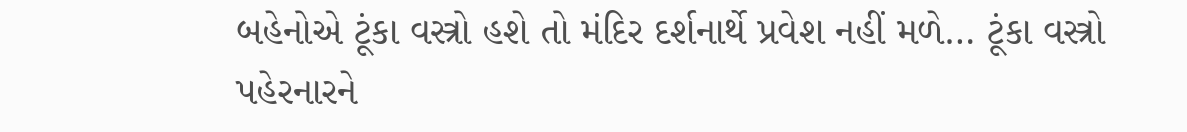બહેનોએ ટૂંકા વસ્ત્રો હશે તો મંદિર દર્શનાર્થે પ્રવેશ નહીં મળે… ટૂંકા વસ્ત્રો પહેરનારને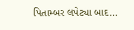પિતામ્બર લપેટ્યા બાદ…